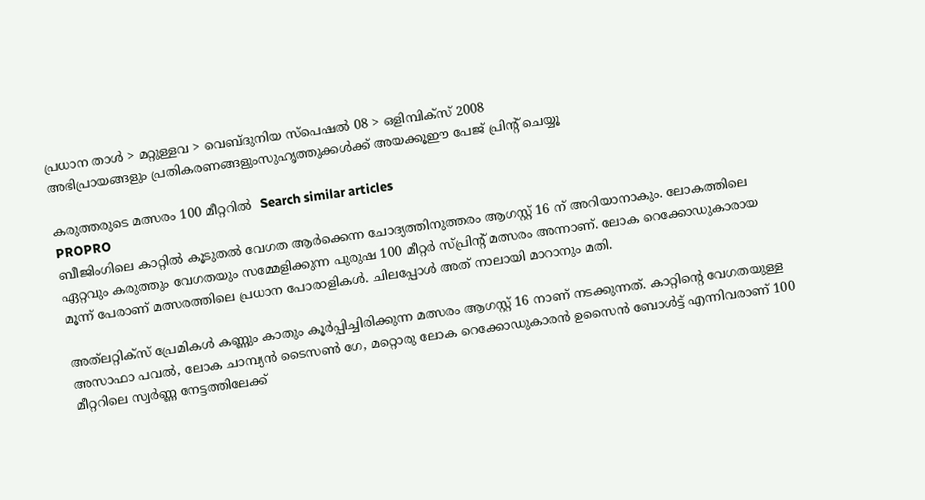പ്രധാന താള്‍ > മറ്റുള്ളവ > വെബ്‌ദുനിയ സ്പെഷല്‍ 08 > ഒളിമ്പിക്‍സ് 2008
അഭിപ്രായങ്ങളും പ്രതികരണങ്ങളുംസുഹൃത്തുക്കള്‍ക്ക് അയക്കൂഈ പേജ് പ്രിന്‍റ് ചെയ്യൂ

കരുത്തരുടെ മത്സരം 100 മീറ്ററില്‍  Search similar articles
PROPRO
ബീജിംഗിലെ കാറ്റില്‍ കൂടുതല്‍ വേഗത ആര്‍ക്കെന്ന ചോദ്യത്തിനുത്തരം ആഗസ്റ്റ് 16 ന് അറിയാനാകും. ലോകത്തിലെ ഏറ്റവും കരുത്തും വേഗതയും സമ്മേളിക്കുന്ന പുരുഷ 100 മീറ്റര്‍ സ്പ്രിന്‍റ് മത്സരം അന്നാണ്. ലോക റെക്കോഡുകാരായ മൂന്ന് പേരാണ് മത്സരത്തിലെ പ്രധാന പോരാളികള്‍. ചിലപ്പോള്‍ അത് നാലായി മാറാനും മതി.

അത്‌ലറ്റിക്‍സ് പ്രേമികള്‍ കണ്ണും കാതും കൂര്‍പ്പിച്ചിരിക്കുന്ന മത്സരം ആഗസ്റ്റ് 16 നാണ് നടക്കുന്നത്. കാറ്റിന്‍റെ വേഗതയുള്ള അസാഫാ പവല്‍, ലോക ചാമ്പ്യന്‍ ടൈസണ്‍ ഗേ, മറ്റൊരു ലോക റെക്കോഡുകാരന്‍ ഉസൈന്‍ ബോള്‍ട്ട് എന്നിവരാണ് 100 മീറ്ററിലെ സ്വര്‍ണ്ണ നേട്ടത്തിലേക്ക്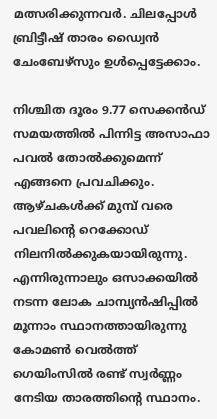മത്സരിക്കുന്നവര്‍. ചിലപ്പോള്‍ ബ്രിട്ടീഷ് താരം ഡ്വൈന്‍ ചേംബേഴ്‌സും ഉള്‍പ്പെട്ടേക്കാം.

നിശ്ചിത ദൂരം 9.77 സെക്കന്‍ഡ് സമയത്തില്‍ പിന്നിട്ട അസാഫാ പവല്‍ തോല്‍ക്കുമെന്ന് എങ്ങനെ പ്രവചിക്കും. ആഴ്ചകള്‍ക്ക് മുമ്പ് വരെ പവലിന്‍റെ റെക്കോഡ് നിലനില്‍ക്കുകയായിരുന്നു. എന്നിരുന്നാലും ഒസാക്കയില്‍ നടന്ന ലോക ചാമ്പ്യന്‍ഷിപ്പില്‍ മൂന്നാം സ്ഥാനത്തായിരുന്നു കോമണ്‍ വെല്‍ത്ത് ഗെയിം‌സില്‍ രണ്ട് സ്വര്‍ണ്ണം നേടിയ താരത്തിന്‍റെ സ്ഥാനം.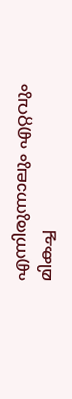എന്നിരുന്നാലും എറ്റവും മികച്ച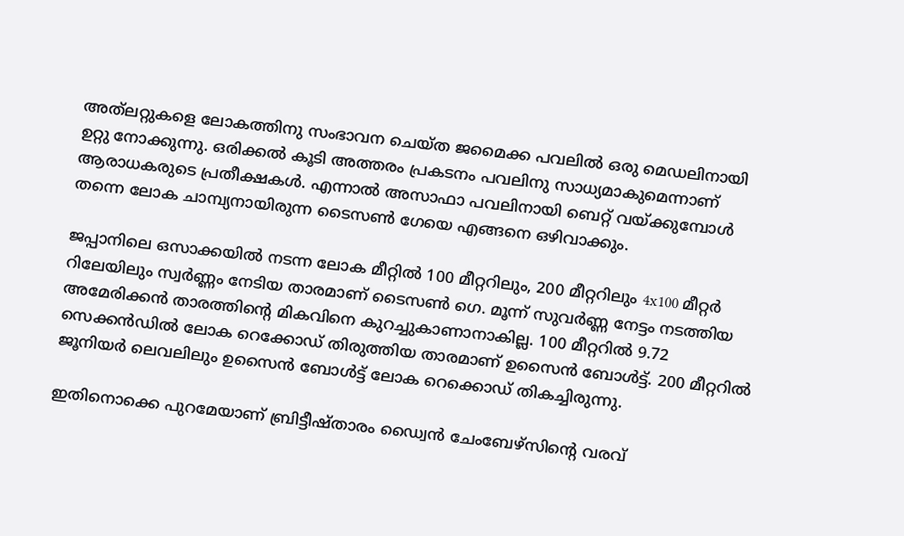അത്‌ലറ്റുകളെ ലോകത്തിനു സംഭാവന ചെയ്ത ജമൈക്ക പവലില്‍ ഒരു മെഡലിനായി ഉറ്റു നോക്കുന്നു. ഒരിക്കല്‍ കൂടി അത്തരം പ്രകടനം പവലിനു സാധ്യമാകുമെന്നാണ് ആരാധകരുടെ പ്രതീക്ഷകള്‍. എന്നാല്‍ അസാഫാ പവലിനായി ബെറ്റ് വയ്‌ക്കുമ്പോള്‍ തന്നെ ലോക ചാമ്പ്യനായിരുന്ന ടൈസണ്‍ ഗേയെ എങ്ങനെ ഒഴിവാക്കും.

ജപ്പാനിലെ ഒസാക്കയില്‍ നടന്ന ലോക മീറ്റില്‍ 100 മീറ്ററിലും, 200 മീറ്ററിലും 4x100 മീറ്റര്‍ റിലേയിലും സ്വര്‍ണ്ണം നേടിയ താരമാണ് ടൈസണ്‍ ഗെ. മൂന്ന് സുവര്‍ണ്ണ നേട്ടം നടത്തിയ അമേരിക്കന്‍ താരത്തിന്‍റെ മികവിനെ കുറച്ചുകാണാനാകില്ല. 100 മീറ്ററില്‍ 9.72 സെക്കന്‍ഡില്‍ ലോക റെക്കോഡ് തിരുത്തിയ താരമാണ് ഉസൈന്‍ ബോള്‍ട്ട്. 200 മീറ്ററില്‍ ജൂനിയര്‍ ലെവലിലും ഉസൈന്‍ ബോള്‍ട്ട് ലോക റെക്കൊഡ് തികച്ചിരുന്നു.

ഇതിനൊക്കെ പുറമേയാണ് ബ്രിട്ടീഷ്താരം ഡ്വൈന്‍ ചേംബേഴ്‌സിന്‍റെ വരവ്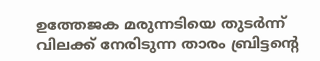ഉത്തേജക മരുന്നടിയെ തുടര്‍ന്ന് വിലക്ക് നേരിടുന്ന താരം ബ്രിട്ടന്‍റെ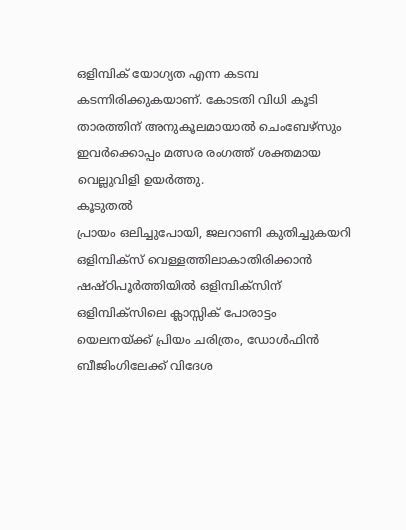ഒളിമ്പിക് യോഗ്യത എന്ന കടമ്പ കടന്നിരിക്കുകയാണ്. കോടതി വിധി കൂടി താരത്തിന് അനുകൂലമായാല്‍ ചെംബേഴ്‌സും ഇവര്‍ക്കൊപ്പം മത്സര രംഗത്ത് ശക്തമായ വെല്ലുവിളി ഉയര്‍ത്തു.
കൂടുതല്‍
പ്രായം ഒലിച്ചുപോയി, ജലറാണി കുതിച്ചുകയറി
ഒളിമ്പിക്‍സ് വെള്ളത്തിലാകാതിരിക്കാന്‍
ഷഷ്ഠിപൂര്‍ത്തിയില്‍ ഒളിമ്പിക്സിന്
ഒളിമ്പിക്‍സിലെ ക്ലാസ്സിക് പോരാട്ടം
യെലനയ്ക്ക് പ്രിയം ചരിത്രം, ഡോള്‍ഫിന്‍
ബീജിംഗിലേക്ക് വിദേശ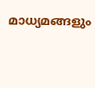മാധ്യമങ്ങളും